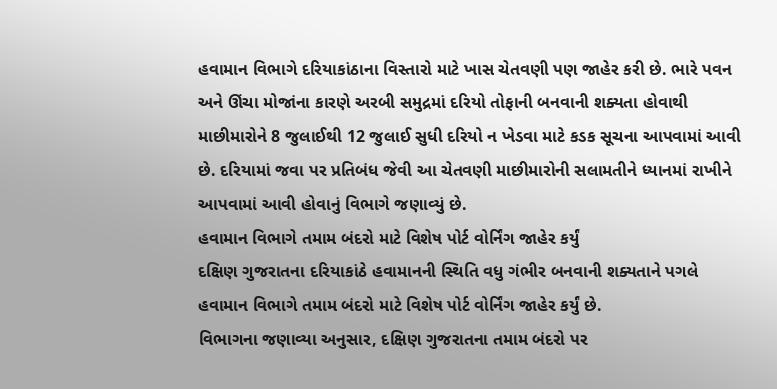હવામાન વિભાગે દરિયાકાંઠાના વિસ્તારો માટે ખાસ ચેતવણી પણ જાહેર કરી છે. ભારે પવન અને ઊંચા મોજાંના કારણે અરબી સમુદ્રમાં દરિયો તોફાની બનવાની શક્યતા હોવાથી માછીમારોને 8 જુલાઈથી 12 જુલાઈ સુધી દરિયો ન ખેડવા માટે કડક સૂચના આપવામાં આવી છે. દરિયામાં જવા પર પ્રતિબંધ જેવી આ ચેતવણી માછીમારોની સલામતીને ધ્યાનમાં રાખીને આપવામાં આવી હોવાનું વિભાગે જણાવ્યું છે.
હવામાન વિભાગે તમામ બંદરો માટે વિશેષ પોર્ટ વોર્નિંગ જાહેર કર્યું
દક્ષિણ ગુજરાતના દરિયાકાંઠે હવામાનની સ્થિતિ વધુ ગંભીર બનવાની શક્યતાને પગલે હવામાન વિભાગે તમામ બંદરો માટે વિશેષ પોર્ટ વોર્નિંગ જાહેર કર્યું છે.
વિભાગના જણાવ્યા અનુસાર, દક્ષિણ ગુજરાતના તમામ બંદરો પર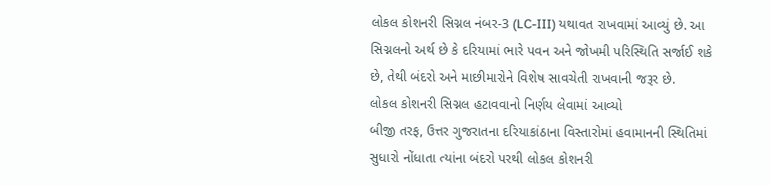લોકલ કોશનરી સિગ્નલ નંબર-3 (LC-III) યથાવત રાખવામાં આવ્યું છે. આ સિગ્નલનો અર્થ છે કે દરિયામાં ભારે પવન અને જોખમી પરિસ્થિતિ સર્જાઈ શકે છે, તેથી બંદરો અને માછીમારોને વિશેષ સાવચેતી રાખવાની જરૂર છે.
લોકલ કોશનરી સિગ્નલ હટાવવાનો નિર્ણય લેવામાં આવ્યો
બીજી તરફ, ઉત્તર ગુજરાતના દરિયાકાંઠાના વિસ્તારોમાં હવામાનની સ્થિતિમાં સુધારો નોંધાતા ત્યાંના બંદરો પરથી લોકલ કોશનરી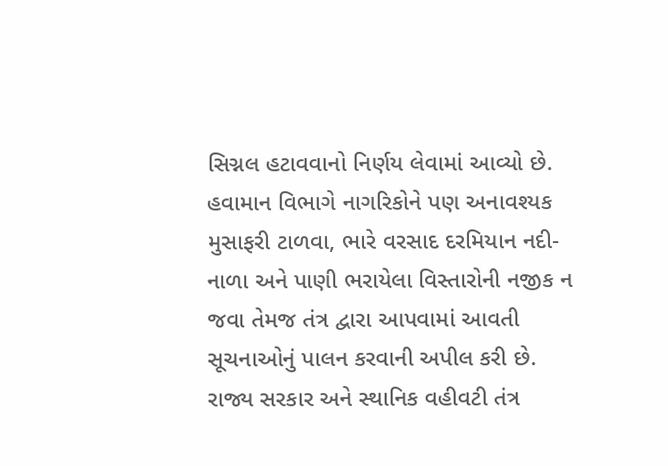સિગ્નલ હટાવવાનો નિર્ણય લેવામાં આવ્યો છે. હવામાન વિભાગે નાગરિકોને પણ અનાવશ્યક મુસાફરી ટાળવા, ભારે વરસાદ દરમિયાન નદી-નાળા અને પાણી ભરાયેલા વિસ્તારોની નજીક ન જવા તેમજ તંત્ર દ્વારા આપવામાં આવતી સૂચનાઓનું પાલન કરવાની અપીલ કરી છે.
રાજ્ય સરકાર અને સ્થાનિક વહીવટી તંત્ર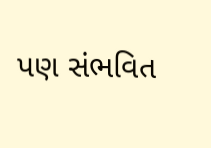પણ સંભવિત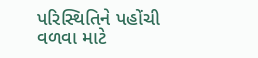પરિસ્થિતિને પહોંચી વળવા માટે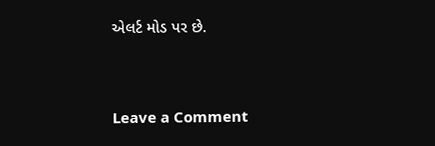એલર્ટ મોડ પર છે.




Leave a Comment